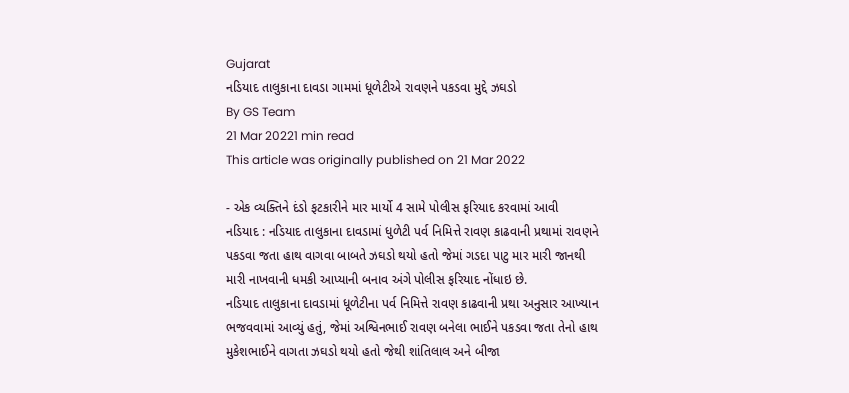Gujarat
નડિયાદ તાલુકાના દાવડા ગામમાં ધૂળેટીએ રાવણને પકડવા મુદ્દે ઝઘડો
By GS Team
21 Mar 20221 min read
This article was originally published on 21 Mar 2022

- એક વ્યક્તિને દંડો ફટકારીને માર માર્યો 4 સામે પોલીસ ફરિયાદ કરવામાં આવી
નડિયાદ : નડિયાદ તાલુકાના દાવડામાં ધુળેટી પર્વ નિમિત્તે રાવણ કાઢવાની પ્રથામાં રાવણને પકડવા જતા હાથ વાગવા બાબતે ઝઘડો થયો હતો જેમાં ગડદા પાટુ માર મારી જાનથી મારી નાખવાની ધમકી આપ્યાની બનાવ અંગે પોલીસ ફરિયાદ નોંધાઇ છે.
નડિયાદ તાલુકાના દાવડામાં ધૂળેટીના પર્વ નિમિત્તે રાવણ કાઢવાની પ્રથા અનુસાર આખ્યાન ભજવવામાં આવ્યું હતું, જેમાં અશ્વિનભાઈ રાવણ બનેલા ભાઈને પકડવા જતા તેનો હાથ મુકેશભાઈને વાગતા ઝઘડો થયો હતો જેથી શાંતિલાલ અને બીજા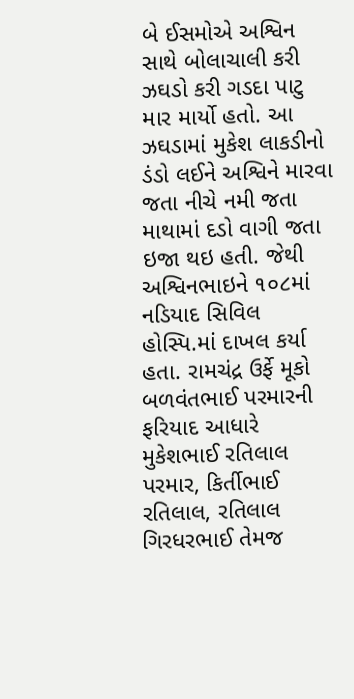બે ઈસમોએ અશ્વિન સાથે બોલાચાલી કરી ઝઘડો કરી ગડદા પાટુ માર માર્યો હતો. આ ઝઘડામાં મુકેશ લાકડીનો ડંડો લઈને અશ્વિને મારવા જતા નીચે નમી જતા માથામાં દડો વાગી જતા ઇજા થઇ હતી. જેથી અશ્વિનભાઇને ૧૦૮માં નડિયાદ સિવિલ હોસ્પિ.માં દાખલ કર્યા હતા. રામચંદ્ર ઉર્ફે મૂકો બળવંતભાઈ પરમારની ફરિયાદ આધારે મુકેશભાઈ રતિલાલ પરમાર, કિર્તીભાઈ રતિલાલ, રતિલાલ ગિરધરભાઈ તેમજ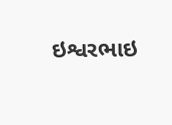ઇશ્વરભાઇ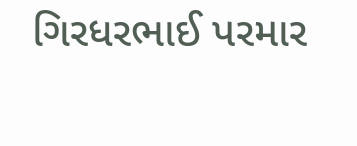ગિરધરભાઈ પરમાર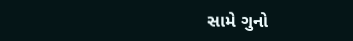સામે ગુનો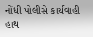નોંધી પોલીસે કાર્યવાહી હાથ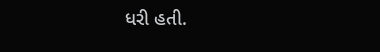ધરી હતી.